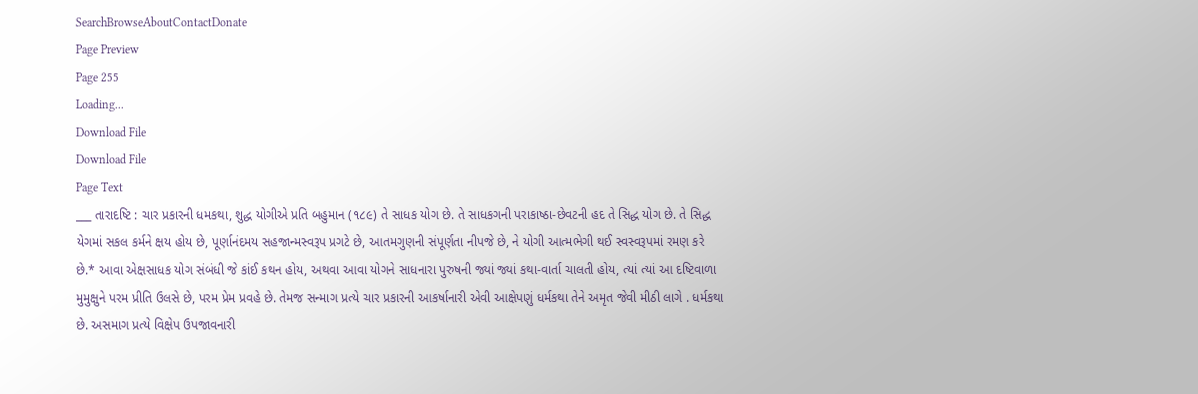SearchBrowseAboutContactDonate
Page Preview
Page 255
Loading...
Download File
Download File
Page Text
___ તારાદષ્ટિ : ચાર પ્રકારની ધમકથા, શુદ્ધ યોગીએ પ્રતિ બહુમાન (૧૮૯) તે સાધક યોગ છે. તે સાધકગની પરાકાષ્ઠા-છેવટની હદ તે સિદ્ધ યોગ છે. તે સિદ્ધ યેગમાં સકલ કર્મને ક્ષય હોય છે, પૂર્ણાનંદમય સહજાન્મસ્વરૂપ પ્રગટે છે, આતમગુણની સંપૂર્ણતા નીપજે છે, ને યોગી આત્મભેગી થઈ સ્વસ્વરૂપમાં રમણ કરે છે.* આવા એક્ષસાધક યોગ સંબંધી જે કાંઈ કથન હોય, અથવા આવા યોગને સાધનારા પુરુષની જ્યાં જ્યાં કથા-વાર્તા ચાલતી હોય, ત્યાં ત્યાં આ દષ્ટિવાળા મુમુક્ષુને પરમ પ્રીતિ ઉલસે છે, પરમ પ્રેમ પ્રવહે છે. તેમજ સન્માગ પ્રત્યે ચાર પ્રકારની આકર્ષાનારી એવી આક્ષેપણું ધર્મકથા તેને અમૃત જેવી મીઠી લાગે . ધર્મકથા છે. અસમાગ પ્રત્યે વિક્ષેપ ઉપજાવનારી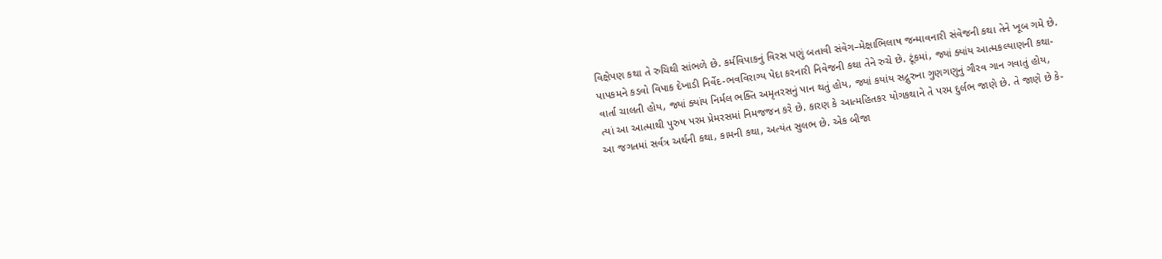વિક્ષેપણ કથા તે રુચિથી સાંભળે છે. કર્મવિપાકનું વિરસ પણું બતાવી સંવેગ–મેક્ષાભિલાષ જન્માવનારી સંવેજની કથા તેને ખૂબ ગમે છે. પાપકમને કડવો વિપાક દેખાડી નિર્વેદ-ભવવિરાગ્ય પેદા કરનારી નિવેજની કથા તેને રુચે છે. ટૂંકમાં, જ્યાં ક્યાંય આત્મકલ્યાણની કથા-વાર્તા ચાલતી હોય, જ્યાં ક્યાંય નિર્મલ ભક્તિ અમૃતરસનું પાન થતું હોય, જ્યાં કયાંય સદ્ગુરુના ગુણગણુનું ગૌરવ ગાન ગવાતું હોય, ત્યાં આ આત્માથી પુરુષ પરમ પ્રેમરસમાં નિમજજન કરે છે. કારણ કે આત્મહિતકર યોગકથાને તે પરમ દુર્લભ જાણે છે. તે જાણે છે કે-આ જગતમાં સર્વત્ર અર્થની કથા, કામની કથા, અત્યંત સુલભ છે. એક બીજા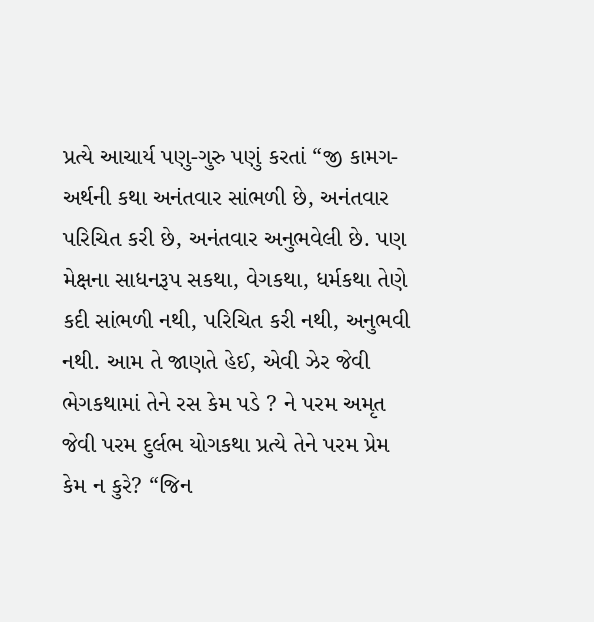પ્રત્યે આચાર્ય પણુ-ગુરુ પણું કરતાં “જી કામગ-અર્થની કથા અનંતવાર સાંભળી છે, અનંતવાર પરિચિત કરી છે, અનંતવાર અનુભવેલી છે. પણ મેક્ષના સાધનરૂપ સકથા, વેગકથા, ધર્મકથા તેણે કદી સાંભળી નથી, પરિચિત કરી નથી, અનુભવી નથી. આમ તે જાણતે હેઈ, એવી ઝેર જેવી ભેગકથામાં તેને રસ કેમ પડે ? ને પરમ અમૃત જેવી પરમ દુર્લભ યોગકથા પ્રત્યે તેને પરમ પ્રેમ કેમ ન કુરે? “જિન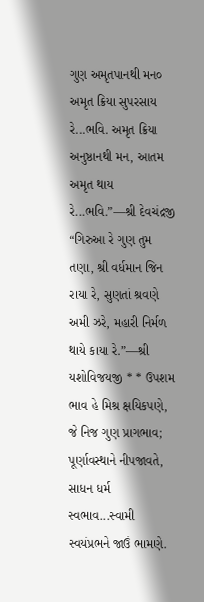ગુણ અમૃતપાનથી મન૦ અમૃત ક્રિયા સુપરસાય રે...ભવિ. અમૃત ક્રિયા અનુષ્ઠાનથી મન, આતમ અમૃત થાય રે...ભવિ.”—શ્રી દેવચંદ્રજી “ગિરુઆ રે ગુણ તુમ તણા, શ્રી વર્ધમાન જિન રાયા રે, સુણતાં શ્રવણે અમી ઝરે, મહારી નિર્મળ થાયે કાયા રે.”—શ્રી યશોવિજયજી * * ઉપશમ ભાવ હે મિશ્ર ક્ષયિકપણે, જે નિજ ગુણ પ્રાગભાવ; પૂર્ણાવસ્થાને નીપજાવતે, સાધન ધર્મ સ્વભાવ...સ્વામી સ્વયંપ્રભને જાઉં ભામણે.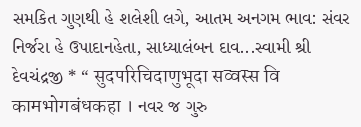સમકિત ગુણથી હે શલેશી લગે, આતમ અનગમ ભાવ: સંવર નિર્જરા હે ઉપાદાનહેતા, સાધ્યાલંબન દાવ...સ્વામી શ્રી દેવચંદ્રજી * “ सुदपरिचिदाणुभूदा सव्वस्स वि कामभोगबंधकहा । નવર જ ગુરુ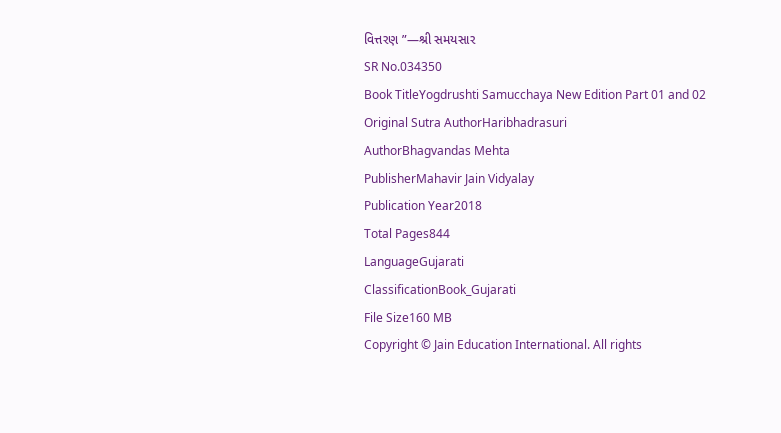વિત્તરણ ”—શ્રી સમયસાર
SR No.034350
Book TitleYogdrushti Samucchaya New Edition Part 01 and 02
Original Sutra AuthorHaribhadrasuri
AuthorBhagvandas Mehta
PublisherMahavir Jain Vidyalay
Publication Year2018
Total Pages844
LanguageGujarati
ClassificationBook_Gujarati
File Size160 MB
Copyright © Jain Education International. All rights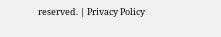reserved. | Privacy Policy